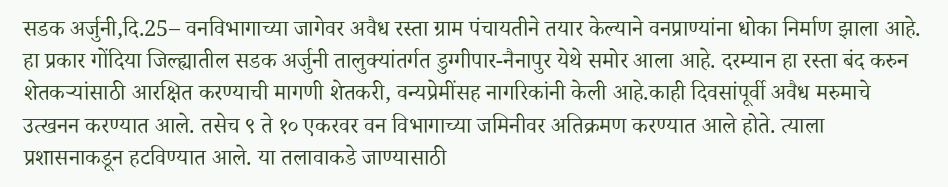सडक अर्जुनी,दि.25– वनविभागाच्या जागेवर अवैध रस्ता ग्राम पंचायतीने तयार केल्याने वनप्राण्यांना धोका निर्माण झाला आहे. हा प्रकार गोंदिया जिल्ह्यातील सडक अर्जुनी तालुक्यांतर्गत डुग्गीपार-नैनापुर येथे समोर आला आहे. दरम्यान हा रस्ता बंद करुन शेतकऱ्यांसाठी आरक्षित करण्याची मागणी शेतकरी, वन्यप्रेमींसह नागरिकांनी केली आहे.काही दिवसांपूर्वी अवैध मरुमाचे उत्खनन करण्यात आले. तसेच ९ ते १० एकरवर वन विभागाच्या जमिनीवर अतिक्रमण करण्यात आले होते. त्याला प्रशासनाकडून हटविण्यात आले. या तलावाकडे जाण्यासाठी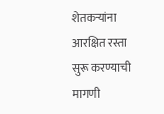शेतकऱ्यांना आरक्षित रस्ता सुरू करण्याची मागणी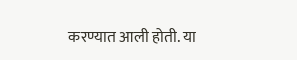करण्यात आली होती. या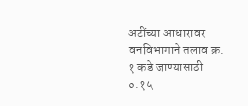अटींच्या आधारावर वनविभागाने तलाव क्र. १ कडे जाण्यासाठी ०.१५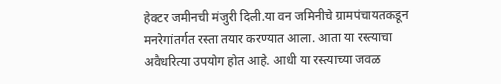हेक्टर जमीनची मंजुरी दिली.या वन जमिनीचे ग्रामपंचायतकडून मनरेगांतर्गत रस्ता तयार करण्यात आला. आता या रस्त्याचा अवैधरित्या उपयोग होत आहे. आधी या रस्त्याच्या जवळ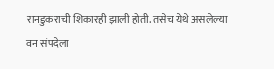रानडुकराची शिकारही झाली होती. तसेच येथे असलेल्या वन संपदेला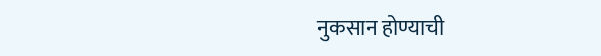नुकसान होण्याची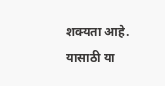शक्यता आहे. यासाठी या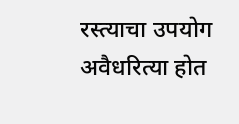रस्त्याचा उपयोग अवैधरित्या होत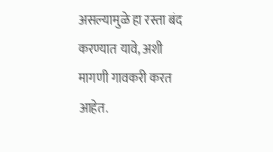असल्यामुळे हा रस्ता बंद करण्यात यावे, अशी मागणी गावकरी करत आहेत.